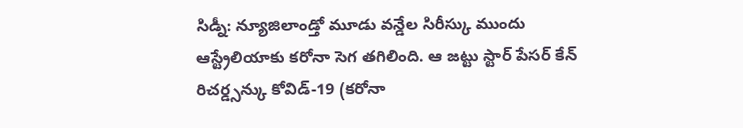సిడ్నీ: న్యూజిలాండ్తో మూడు వన్డేల సిరీస్కు ముందు ఆస్ట్రేలియాకు కరోనా సెగ తగిలింది. ఆ జట్టు స్టార్ పేసర్ కేన్ రిచర్డ్సన్కు కోవిడ్-19 (కరోనా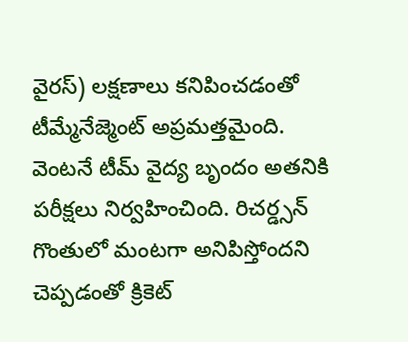వైరస్) లక్షణాలు కనిపించడంతో టీమ్మేనేజ్మెంట్ అప్రమత్తమైంది. వెంటనే టీమ్ వైద్య బృందం అతనికి పరీక్షలు నిర్వహించింది. రిచర్డ్సన్ గొంతులో మంటగా అనిపిస్తోందని చెప్పడంతో క్రికెట్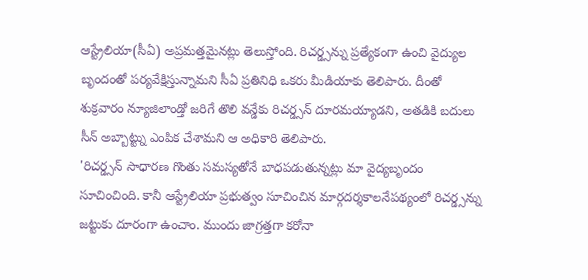ఆస్ట్రేలియా(సీఏ) అప్రమత్తమైనట్లు తెలుస్తోంది. రిచర్డ్సన్ను ప్రత్యేకంగా ఉంచి వైద్యుల బృందంతో పర్యవేక్షిస్తున్నామని సీఏ ప్రతినిధి ఒకరు మీడియాకు తెలిపారు. దీంతో శుక్రవారం న్యూజిలాండ్తో జరిగే తొలి వన్డేకు రిచర్డ్సన్ దూరమయ్యాడని, అతడికి బదులు సీన్ అబ్బాట్ట్ను ఎంపిక చేశామని ఆ అధికారి తెలిపారు.
'రిచర్డ్సన్ సాధారణ గొంతు సమస్యతోనే బాధపడుతున్నట్లు మా వైద్యబృందం సూచించింది. కానీ ఆస్ట్రేలియా ప్రభుత్వం సూచించిన మార్గదర్శకాలనేపథ్యంలో రిచర్డ్సన్ను జట్టుకు దూరంగా ఉంచాం. ముందు జాగ్రత్తగా కరోనా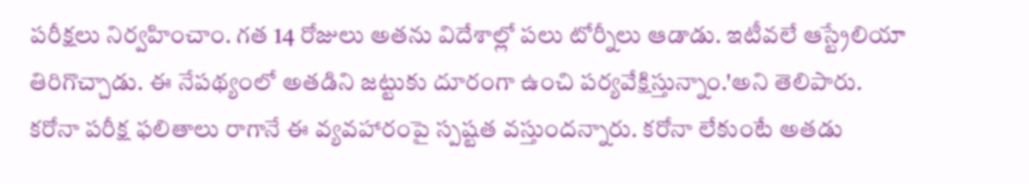పరీక్షలు నిర్వహించాం. గత 14 రోజులు అతను విదేశాల్లో పలు టోర్నీలు ఆడాడు. ఇటీవలే ఆస్ట్రేలియా తిరిగొచ్చాడు. ఈ నేపథ్యంలో అతడిని జట్టుకు దూరంగా ఉంచి పర్యవేక్షిస్తున్నాం.'అని తెలిపారు.
కరోనా పరీక్ష ఫలితాలు రాగానే ఈ వ్యవహారంపై స్పష్టత వస్తుందన్నారు. కరోనా లేకుంటే అతడు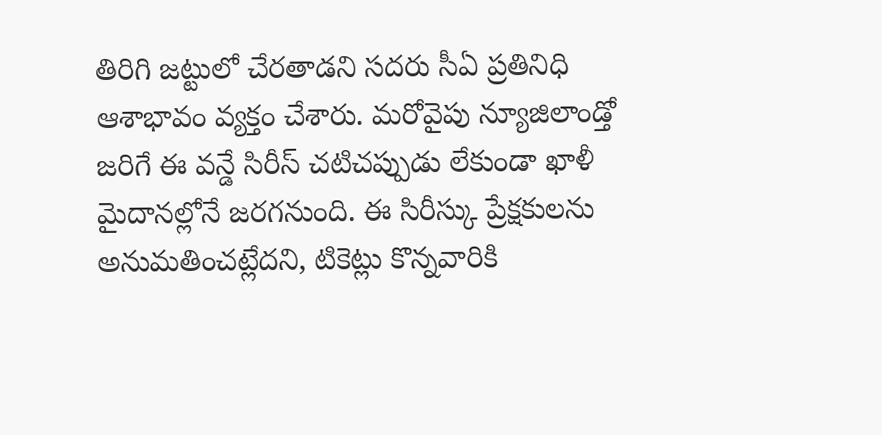తిరిగి జట్టులో చేరతాడని సదరు సీఏ ప్రతినిధి ఆశాభావం వ్యక్తం చేశారు. మరోవైపు న్యూజిలాండ్తో జరిగే ఈ వన్డే సిరీస్ చటిచప్పుడు లేకుండా ఖాళీ మైదానల్లోనే జరగనుంది. ఈ సిరీస్కు ప్రేక్షకులను అనుమతించట్లేదని, టికెట్లు కొన్నవారికి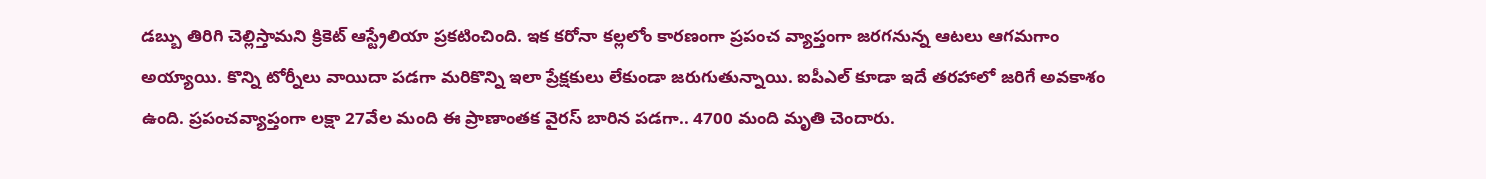డబ్బు తిరిగి చెల్లిస్తామని క్రికెట్ ఆస్ట్రేలియా ప్రకటించింది. ఇక కరోనా కల్లలోం కారణంగా ప్రపంచ వ్యాప్తంగా జరగనున్న ఆటలు ఆగమగాం అయ్యాయి. కొన్ని టోర్నీలు వాయిదా పడగా మరికొన్ని ఇలా ప్రేక్షకులు లేకుండా జరుగుతున్నాయి. ఐపీఎల్ కూడా ఇదే తరహాలో జరిగే అవకాశం ఉంది. ప్రపంచవ్యాప్తంగా లక్షా 27వేల మంది ఈ ప్రాణాంతక వైరస్ బారిన పడగా.. 4700 మంది మృతి చెందారు.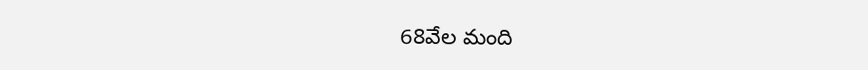68వేల మంది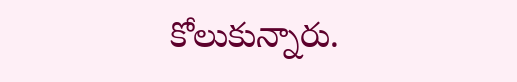కోలుకున్నారు.